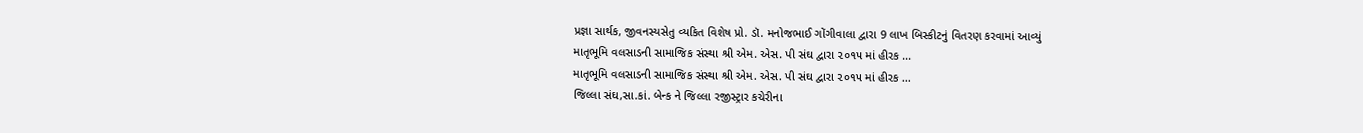પ્રજ્ઞા સાર્થક, જીવનસ્યસેતુ વ્યકિત વિશેષ પ્રો. ડૉ. મનોજભાઈ ગોંગીવાલા દ્વારા 9 લાખ બિસ્કીટનું વિતરણ કરવામાં આવ્યું
માતૃભૂમિ વલસાડની સામાજિક સંસ્થા શ્રી એમ. એસ. પી સંઘ દ્વારા ૨૦૧૫ માં હીરક ...
માતૃભૂમિ વલસાડની સામાજિક સંસ્થા શ્રી એમ. એસ. પી સંઘ દ્વારા ૨૦૧૫ માં હીરક ...
જિલ્લા સંઘ,સા.કાં. બેન્ક ને જિલ્લા રજીસ્ટ્રાર કચેરીના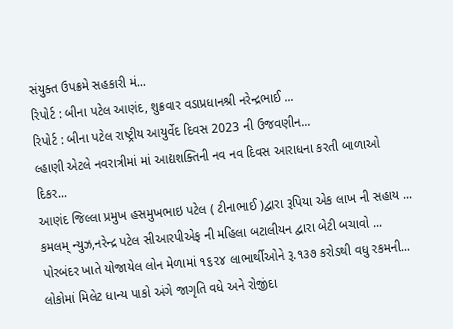સંયુક્ત ઉપક્રમે સહકારી મં...
રિપોર્ટ : બીના પટેલ આણંદ, શુક્રવાર વડાપ્રધાનશ્રી નરેન્દ્રભાઈ ...
રિપોર્ટ : બીના પટેલ રાષ્ટ્રીય આયુર્વેદ દિવસ 2023 ની ઉજવણીન...
લ્હાણી એટલે નવરાત્રીમાં માં આદ્યશક્તિની નવ નવ દિવસ આરાધના કરતી બાળાઓ દિકર...
આણંદ જિલ્લા પ્રમુખ હસમુખભાઇ પટેલ ( ટીનાભાઈ )દ્વારા રૂપિયા એક લાખ ની સહાય ...
કમલમ્ ન્યુઝ,નરેન્દ્ર પટેલ સીઆરપીએફ ની મહિલા બટાલીયન દ્વારા બેટી બચાવો ...
પોરબંદર ખાતે યોજાયેલ લોન મેળામાં ૧૬૨૪ લાભાર્થીઓને રૂ.૧૩૭ કરોડથી વધુ રકમની...
લોકોમાં મિલેટ ધાન્ય પાકો અંગે જાગૃતિ વધે અને રોજીંદા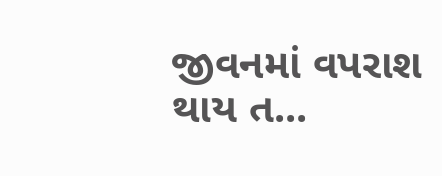જીવનમાં વપરાશ થાય ત...